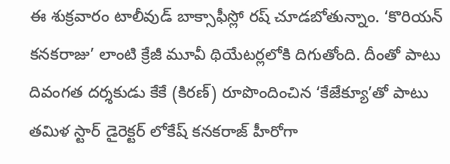ఈ శుక్రవారం టాలీవుడ్ బాక్సాఫీస్లో రష్ చూడబోతున్నాం. ‘కొరియన్ కనకరాజు’ లాంటి క్రేజీ మూవీ థియేటర్లలోకి దిగుతోంది. దీంతో పాటు దివంగత దర్శకుడు కేకే (కిరణ్) రూపొందించిన ‘కేజేక్యూ’తో పాటు తమిళ స్టార్ డైరెక్టర్ లోకేష్ కనకరాజ్ హీరోగా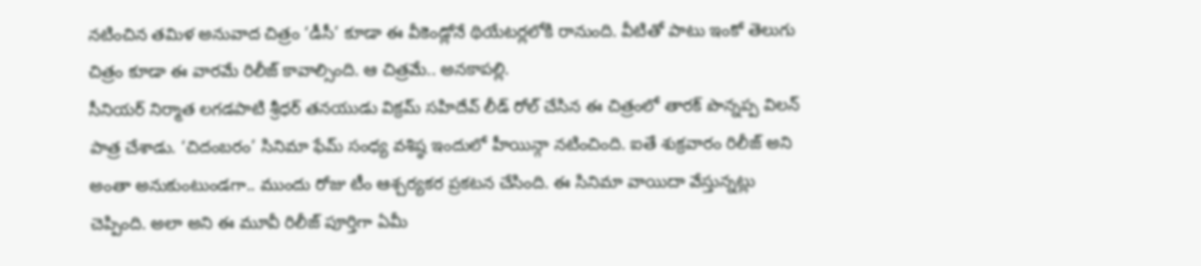నటించిన తమిళ అనువాద చిత్రం ‘డీసీ’ కూడా ఈ వీకెండ్లోనే థియేటర్లలోకి రానుంది. వీటితో పాటు ఇంకో తెలుగు చిత్రం కూడా ఈ వారమే రిలీజ్ కావాల్సింది. ఆ చిత్రమే.. అనకాపల్లి.
సీనియర్ నిర్మాత లగడపాటి శ్రీధర్ తనయుడు విక్రమ్ సహిదేవ్ లీడ్ రోల్ చేసిన ఈ చిత్రంలో తారక్ పొన్నప్ప విలన్ పాత్ర చేశాడు. ‘చిదంబరం’ సినిమా ఫేమ్ సంధ్య వశిష్ఠ ఇందులో హీయిన్గా నటించింది. ఐతే శుక్రవారం రిలీజ్ అని అంతా అనుకుంటుండగా.. ముందు రోజు టీం ఆశ్చర్యకర ప్రకటన చేసింది. ఈ సినిమా వాయిదా వేస్తున్నట్లు చెప్పింది. అలా అని ఈ మూవీ రిలీజ్ పూర్తిగా ఏమీ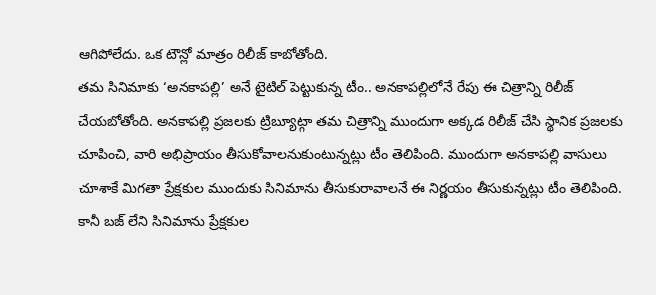ఆగిపోలేదు. ఒక టౌన్లో మాత్రం రిలీజ్ కాబోతోంది.
తమ సినిమాకు ‘అనకాపల్లి’ అనే టైటిల్ పెట్టుకున్న టీం.. అనకాపల్లిలోనే రేపు ఈ చిత్రాన్ని రిలీజ్ చేయబోతోంది. అనకాపల్లి ప్రజలకు ట్రిబ్యూట్గా తమ చిత్రాన్ని ముందుగా అక్కడ రిలీజ్ చేసి స్థానిక ప్రజలకు చూపించి, వారి అభిప్రాయం తీసుకోవాలనుకుంటున్నట్లు టీం తెలిపింది. ముందుగా అనకాపల్లి వాసులు చూశాకే మిగతా ప్రేక్షకుల ముందుకు సినిమాను తీసుకురావాలనే ఈ నిర్ణయం తీసుకున్నట్లు టీం తెలిపింది.
కానీ బజ్ లేని సినిమాను ప్రేక్షకుల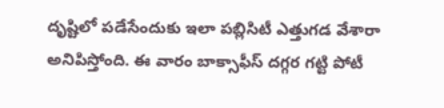దృష్టిలో పడేసేందుకు ఇలా పబ్లిసిటీ ఎత్తుగడ వేశారా అనిపిస్తోంది. ఈ వారం బాక్సాఫీస్ దగ్గర గట్టి పోటీ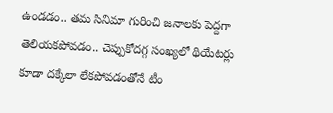ఉండడం.. తమ సినిమా గురించి జనాలకు పెద్దగా తెలియకపోవడం.. చెప్పుకోదగ్గ సంఖ్యలో థియేటర్లు కూడా దక్కేలా లేకపోవడంతోనే టీం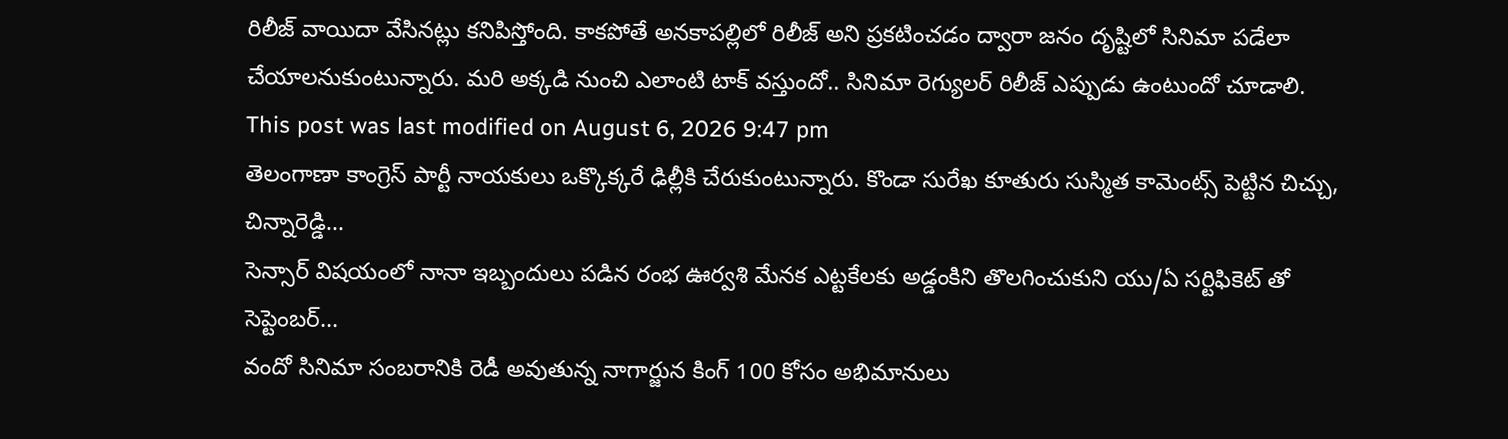రిలీజ్ వాయిదా వేసినట్లు కనిపిస్తోంది. కాకపోతే అనకాపల్లిలో రిలీజ్ అని ప్రకటించడం ద్వారా జనం దృష్టిలో సినిమా పడేలా చేయాలనుకుంటున్నారు. మరి అక్కడి నుంచి ఎలాంటి టాక్ వస్తుందో.. సినిమా రెగ్యులర్ రిలీజ్ ఎప్పుడు ఉంటుందో చూడాలి.
This post was last modified on August 6, 2026 9:47 pm
తెలంగాణా కాంగ్రెస్ పార్టీ నాయకులు ఒక్కొక్కరే ఢిల్లీకి చేరుకుంటున్నారు. కొండా సురేఖ కూతురు సుస్మిత కామెంట్స్ పెట్టిన చిచ్చు, చిన్నారెడ్డి…
సెన్సార్ విషయంలో నానా ఇబ్బందులు పడిన రంభ ఊర్వశి మేనక ఎట్టకేలకు అడ్డంకిని తొలగించుకుని యు/ఏ సర్టిఫికెట్ తో సెప్టెంబర్…
వందో సినిమా సంబరానికి రెడీ అవుతున్న నాగార్జున కింగ్ 100 కోసం అభిమానులు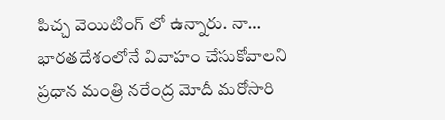పిచ్చ వెయిటింగ్ లో ఉన్నారు. నా…
భారతదేశంలోనే వివాహం చేసుకోవాలని ప్రధాన మంత్రి నరేంద్ర మోదీ మరోసారి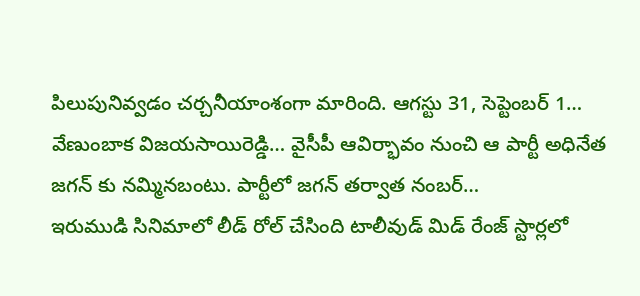పిలుపునివ్వడం చర్చనీయాంశంగా మారింది. ఆగస్టు 31, సెప్టెంబర్ 1…
వేణుంబాక విజయసాయిరెడ్డి… వైసీపీ ఆవిర్భావం నుంచి ఆ పార్టీ అధినేత జగన్ కు నమ్మినబంటు. పార్టీలో జగన్ తర్వాత నంబర్…
ఇరుముడి సినిమాలో లీడ్ రోల్ చేసింది టాలీవుడ్ మిడ్ రేంజ్ స్టార్లలో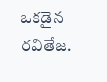ఒకడైన రవితేజ.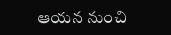ఆయన నుంచి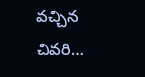వచ్చిన చివరి…